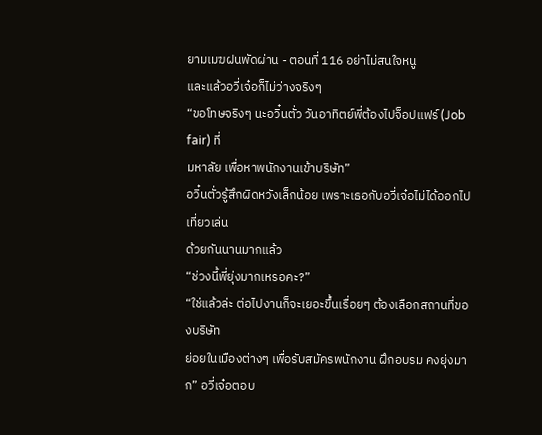ยามเมฆฝนพัดผ่าน - ตอนที่ 116 อย่าไม่สนใจหนู
และแล้วอวี่เจ๋อก็ไม่ว่างจริงๆ
“ขอโทษจริงๆ นะอวิ๋นตั่ว วันอาทิตย์พี่ต้องไปจ็อปแฟร์ (Job fair) ที่
มหาลัย เพื่อหาพนักงานเข้าบริษัท”
อวิ๋นตั่วรู้สึกผิดหวังเล็กน้อย เพราะเธอกับอวี่เจ๋อไม่ได้ออกไปเที่ยวเล่น
ด้วยกันนานมากแล้ว
“ช่วงนี้พี่ยุ่งมากเหรอคะ?”
“ใช่แล้วล่ะ ต่อไปงานก็จะเยอะขึ้นเรื่อยๆ ต้องเลือกสถานที่ของบริษัท
ย่อยในเมืองต่างๆ เพื่อรับสมัครพนักงาน ฝึกอบรม คงยุ่งมาก” อวี่เจ๋อตอบ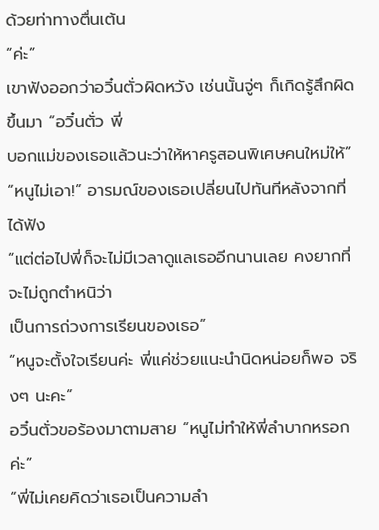ด้วยท่าทางตื่นเต้น
“ค่ะ”
เขาฟังออกว่าอวิ๋นตั่วผิดหวัง เช่นนั้นจู่ๆ ก็เกิดรู้สึกผิดขึ้นมา “อวิ๋นตั่ว พี่
บอกแม่ของเธอแล้วนะว่าให้หาครูสอนพิเศษคนใหม่ให้”
“หนูไม่เอา!” อารมณ์ของเธอเปลี่ยนไปทันทีหลังจากที่ได้ฟัง
“แต่ต่อไปพี่ก็จะไม่มีเวลาดูแลเธออีกนานเลย คงยากที่จะไม่ถูกตำหนิว่า
เป็นการถ่วงการเรียนของเธอ”
“หนูจะตั้งใจเรียนค่ะ พี่แค่ช่วยแนะนำนิดหน่อยก็พอ จริงๆ นะคะ”
อวิ๋นตั่วขอร้องมาตามสาย “หนูไม่ทำให้พี่ลำบากหรอกค่ะ”
“พี่ไม่เคยคิดว่าเธอเป็นความลำ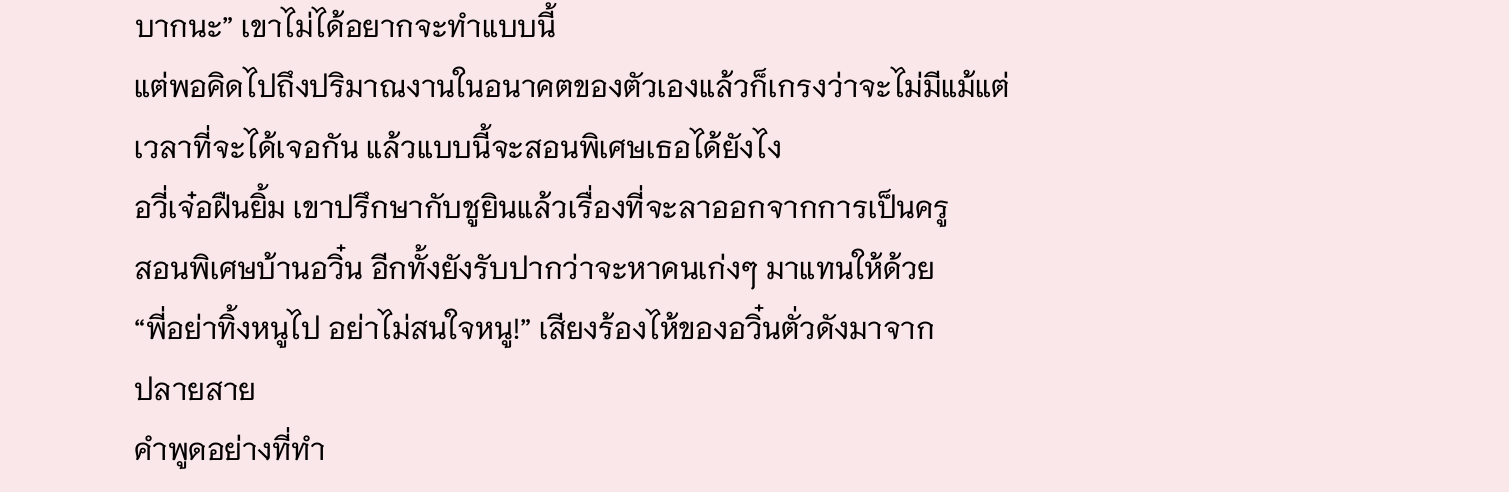บากนะ” เขาไม่ได้อยากจะทำแบบนี้
แต่พอคิดไปถึงปริมาณงานในอนาคตของตัวเองแล้วก็เกรงว่าจะไม่มีแม้แต่
เวลาที่จะได้เจอกัน แล้วแบบนี้จะสอนพิเศษเธอได้ยังไง
อวี่เจ๋อฝืนยิ้ม เขาปรึกษากับชูยินแล้วเรื่องที่จะลาออกจากการเป็นครู
สอนพิเศษบ้านอวิ๋น อีกทั้งยังรับปากว่าจะหาคนเก่งๆ มาแทนให้ด้วย
“พี่อย่าทิ้งหนูไป อย่าไม่สนใจหนู!” เสียงร้องไห้ของอวิ๋นตั่วดังมาจาก
ปลายสาย
คำพูดอย่างที่ทำ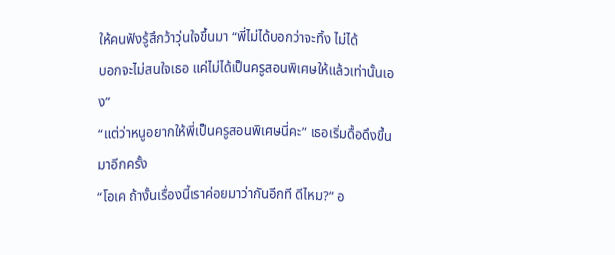ให้คนฟังรู้สึกว้าวุ่นใจขึ้นมา “พี่ไม่ได้บอกว่าจะทิ้ง ไม่ได้
บอกจะไม่สนใจเธอ แค่ไม่ได้เป็นครูสอนพิเศษให้แล้วเท่านั้นเอง”
“แต่ว่าหนูอยากให้พี่เป็นครูสอนพิเศษนี่คะ” เธอเริ่มดื้อดึงขึ้นมาอีกครั้ง
“โอเค ถ้างั้นเรื่องนี้เราค่อยมาว่ากันอีกที ดีไหม?” อ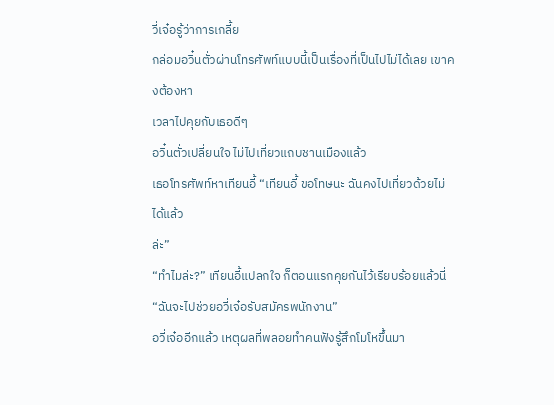วี่เจ๋อรู้ว่าการเกลี้ย
กล่อมอวิ๋นตั่วผ่านโทรศัพท์แบบนี้เป็นเรื่องที่เป็นไปไม่ได้เลย เขาคงต้องหา
เวลาไปคุยกับเธอดีๆ
อวิ๋นตั่วเปลี่ยนใจ ไม่ไปเที่ยวแถบชานเมืองแล้ว
เธอโทรศัพท์หาเทียนอี้ “เทียนอี้ ขอโทษนะ ฉันคงไปเที่ยวด้วยไม่ได้แล้ว
ล่ะ”
“ทำไมล่ะ?” เทียนอี้แปลกใจ ก็ตอนแรกคุยกันไว้เรียบร้อยแล้วนี่
“ฉันจะไปช่วยอวี่เจ๋อรับสมัครพนักงาน”
อวี่เจ๋ออีกแล้ว เหตุผลที่พลอยทำคนฟังรู้สึกโมโหขึ้นมา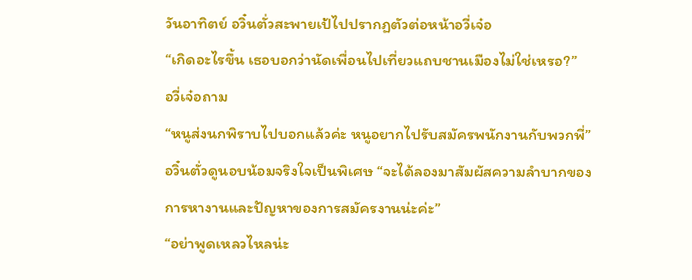วันอาทิตย์ อวิ๋นตั่วสะพายเป้ไปปรากฏตัวต่อหน้าอวี่เจ๋อ
“เกิดอะไรขึ้น เธอบอกว่านัดเพื่อนไปเที่ยวแถบชานเมืองไม่ใช่เหรอ?”
อวี่เจ๋อถาม
“หนูส่งนกพิราบไปบอกแล้วค่ะ หนูอยากไปรับสมัครพนักงานกับพวกพี่”
อวิ๋นตั่วดูนอบน้อมจริงใจเป็นพิเศษ “จะได้ลองมาสัมผัสความลำบากของ
การหางานและปัญหาของการสมัครงานน่ะค่ะ”
“อย่าพูดเหลวไหลน่ะ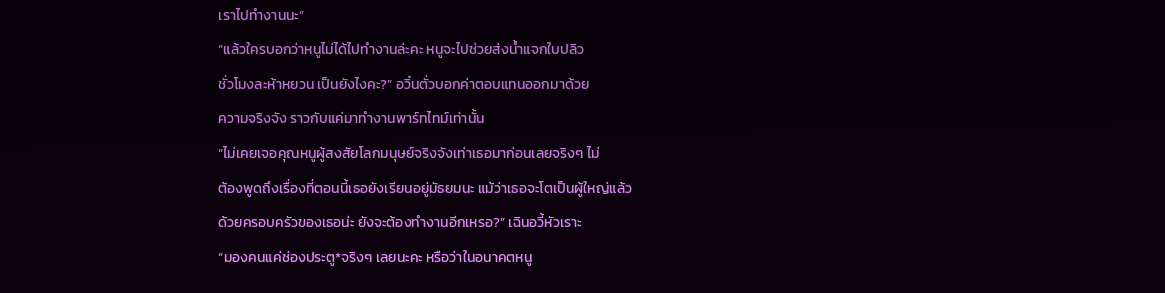เราไปทำงานนะ”
“แล้วใครบอกว่าหนูไม่ได้ไปทำงานล่ะคะ หนูจะไปช่วยส่งนํ้าแจกใบปลิว
ชั่วโมงละห้าหยวน เป็นยังไงคะ?” อวิ๋นตั่วบอกค่าตอบแทนออกมาด้วย
ความจริงจัง ราวกับแค่มาทำงานพาร์ทไทม์เท่านั้น
“ไม่เคยเจอคุณหนูผู้สงสัยโลกมนุษย์จริงจังเท่าเธอมาก่อนเลยจริงๆ ไม่
ต้องพูดถึงเรื่องที่ตอนนี้เธอยังเรียนอยู่มัธยมนะ แม้ว่าเธอจะโตเป็นผู้ใหญ่แล้ว
ด้วยครอบครัวของเธอน่ะ ยังจะต้องทำงานอีกเหรอ?” เฉินอวี้หัวเราะ
“มองคนแค่ช่องประตู*จริงๆ เลยนะคะ หรือว่าในอนาคตหนู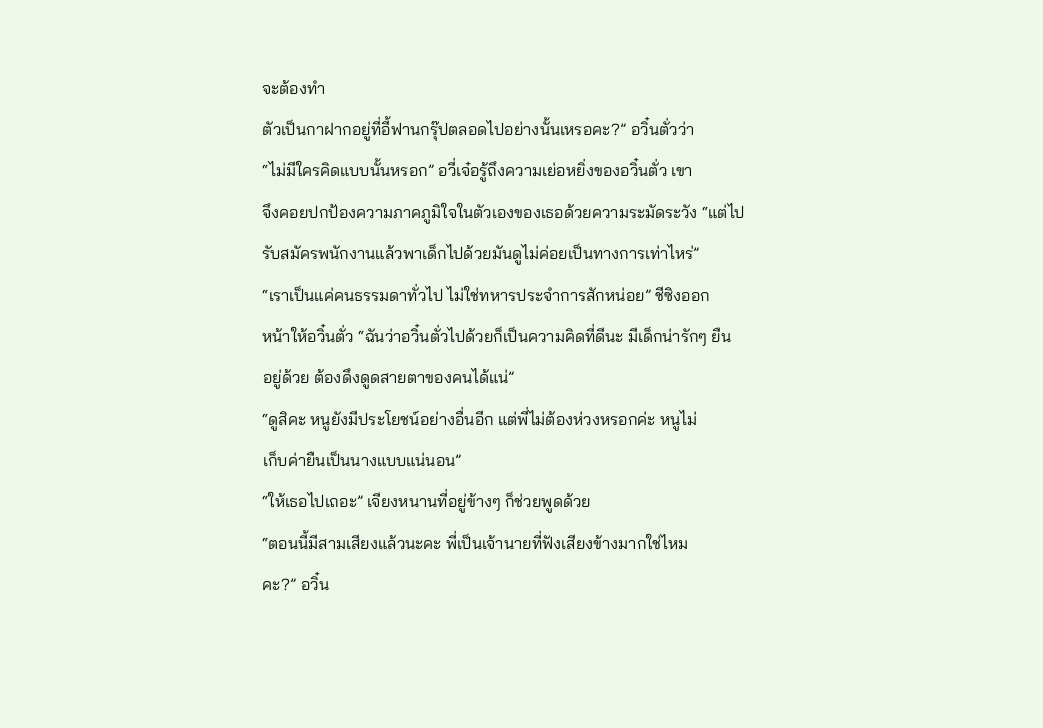จะต้องทำ
ตัวเป็นกาฝากอยู่ที่อี้ฟานกรุ๊ปตลอดไปอย่างนั้นเหรอคะ?” อวิ๋นตั่วว่า
“ไม่มีใครคิดแบบนั้นหรอก” อวี่เจ๋อรู้ถึงความเย่อหยิ่งของอวิ๋นตั่ว เขา
จึงคอยปกป้องความภาคภูมิใจในตัวเองของเธอด้วยความระมัดระวัง “แต่ไป
รับสมัครพนักงานแล้วพาเด็กไปด้วยมันดูไม่ค่อยเป็นทางการเท่าไหร่”
“เราเป็นแค่คนธรรมดาทั่วไป ไม่ใช่ทหารประจำการสักหน่อย” ชีซิงออก
หน้าให้อวิ๋นตั่ว “ฉันว่าอวิ๋นตั่วไปด้วยก็เป็นความคิดที่ดีนะ มีเด็กน่ารักๆ ยืน
อยู่ด้วย ต้องดึงดูดสายตาของคนได้แน่”
“ดูสิคะ หนูยังมีประโยชน์อย่างอื่นอีก แต่พี่ไม่ต้องห่วงหรอกค่ะ หนูไม่
เก็บค่ายืนเป็นนางแบบแน่นอน”
“ให้เธอไปเถอะ” เจียงหนานที่อยู่ข้างๆ ก็ช่วยพูดด้วย
“ตอนนี้มีสามเสียงแล้วนะคะ พี่เป็นเจ้านายที่ฟังเสียงข้างมากใช่ไหม
คะ?” อวิ๋น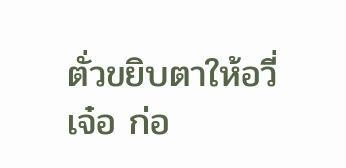ตั่วขยิบตาให้อวี่เจ๋อ ก่อ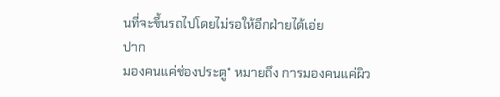นที่จะขึ้นรถไปโดยไม่รอให้อีกฝ่ายได้เอ่ย
ปาก
มองคนแค่ช่องประตู* หมายถึง การมองคนแค่ผิว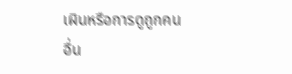เผินหรือการดูถูกคน
อื่น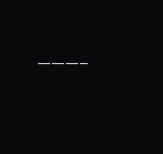———–